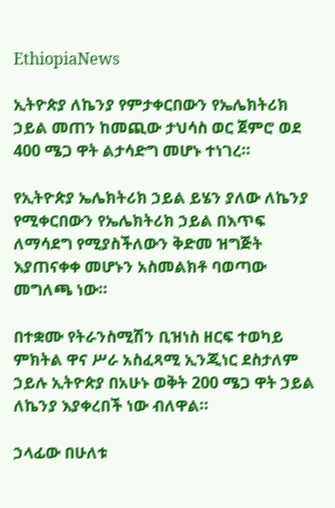EthiopiaNews

ኢትዮጵያ ለኬንያ የምታቀርበውን የኤሌክትሪክ ኃይል መጠን ከመጪው ታህሳስ ወር ጀምሮ ወደ 400 ሜጋ ዋት ልታሳድግ መሆኑ ተነገረ።

የኢትዮጵያ ኤሌክትሪክ ኃይል ይሄን ያለው ለኬንያ የሚቀርበውን የኤሌክትሪክ ኃይል በእጥፍ ለማሳደግ የሚያስችለውን ቅድመ ዝግጅት እያጠናቀቀ መሆኑን አስመልክቶ ባወጣው መግለጫ ነው።

በተቋሙ የትራንስሚሽን ቢዝነስ ዘርፍ ተወካይ ምክትል ዋና ሥራ አስፈጻሚ ኢንጂነር ደስታለም ኃይሉ ኢትዮጵያ በአሁኑ ወቅት 200 ሜጋ ዋት ኃይል ለኬንያ እያቀረበች ነው ብለዋል።

ኃላፊው በሁለቱ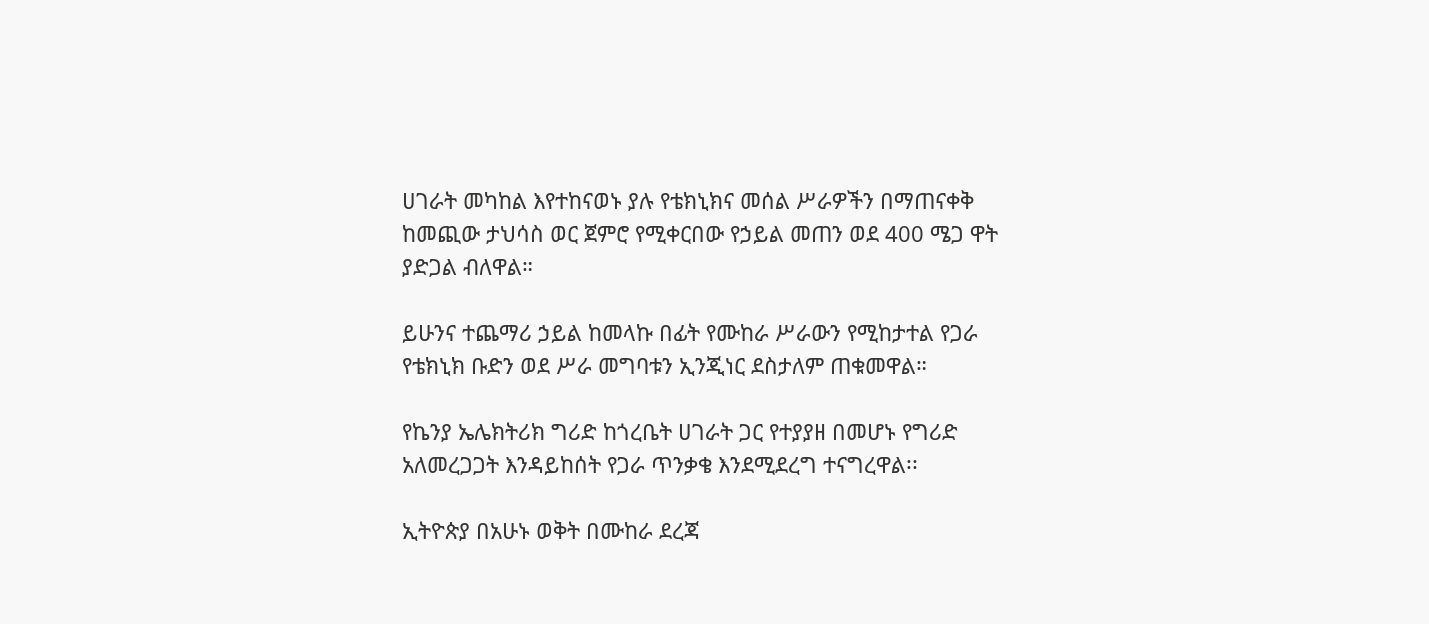ሀገራት መካከል እየተከናወኑ ያሉ የቴክኒክና መሰል ሥራዎችን በማጠናቀቅ ከመጪው ታህሳስ ወር ጀምሮ የሚቀርበው የኃይል መጠን ወደ 400 ሜጋ ዋት ያድጋል ብለዋል።

ይሁንና ተጨማሪ ኃይል ከመላኩ በፊት የሙከራ ሥራውን የሚከታተል የጋራ የቴክኒክ ቡድን ወደ ሥራ መግባቱን ኢንጂነር ደስታለም ጠቁመዋል።

የኬንያ ኤሌክትሪክ ግሪድ ከጎረቤት ሀገራት ጋር የተያያዘ በመሆኑ የግሪድ አለመረጋጋት እንዳይከሰት የጋራ ጥንቃቄ እንደሚደረግ ተናግረዋል፡፡

ኢትዮጵያ በአሁኑ ወቅት በሙከራ ደረጃ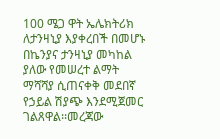100 ሜጋ ዋት ኤሌክትሪክ ለታንዛኒያ እያቀረበች በመሆኑ በኬንያና ታንዛኒያ መካከል ያለው የመሠረተ ልማት ማሻሻያ ሲጠናቀቅ መደበኛ የኃይል ሽያጭ እንደሚጀመር ገልጸዋል፡፡መረጃው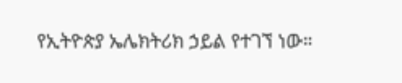የኢትዮጵያ ኤሌክትሪክ ኃይል የተገኘ ነው።